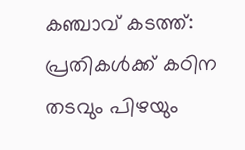കഞ്ചാവ് കടത്ത്: പ്രതികൾക്ക് കഠിന തടവും പിഴയും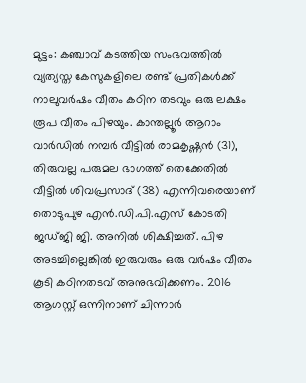മുട്ടം: കഞ്ചാവ് കടത്തിയ സംഭവത്തിൽ വ്യത്യസ്ത കേസുകളിലെ രണ്ട് പ്രതികൾക്ക് നാലുവർഷം വീതം കഠിന തടവും ഒരു ലക്ഷം രൂപ വീതം പിഴയും. കാന്തല്ലൂർ ആറാം വാർഡിൽ നമ്പർ വീട്ടിൽ രാമകൃഷ്ണൻ (31), തിരുവല്ല പരുമല ഭാഗത്ത് തെക്കേതിൽ വീട്ടിൽ ശിവപ്രസാദ് (38) എന്നിവരെയാണ് തൊടുപുഴ എൻ.ഡി.പി.എസ് കോടതി ജഡ്ജി ജി. അനിൽ ശിക്ഷിച്ചത്. പിഴ അടച്ചില്ലെങ്കിൽ ഇരുവരും ഒരു വർഷം വീതം കൂടി കഠിനതടവ് അനുഭവിക്കണം. 2016 ആഗസ്റ്റ് ഒന്നിനാണ് ചിന്നാർ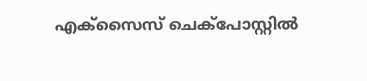എക്സൈസ് ചെക്പോസ്റ്റിൽ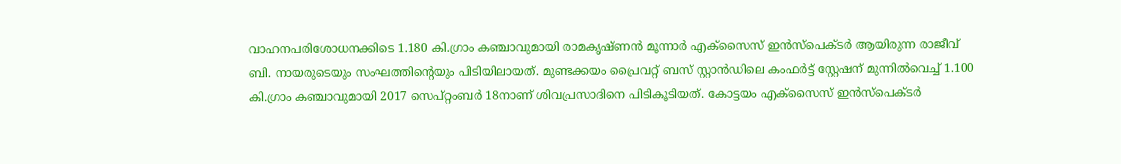വാഹനപരിശോധനക്കിടെ 1.180 കി.ഗ്രാം കഞ്ചാവുമായി രാമകൃഷ്ണൻ മൂന്നാർ എക്സൈസ് ഇൻസ്പെക്ടർ ആയിരുന്ന രാജീവ് ബി. നായരുടെയും സംഘത്തിന്‍റെയും പിടിയിലായത്. മുണ്ടക്കയം പ്രൈവറ്റ് ബസ് സ്റ്റാൻഡിലെ കംഫർട്ട് സ്റ്റേഷന് മുന്നിൽവെച്ച് 1.100 കി.ഗ്രാം കഞ്ചാവുമായി 2017 സെപ്റ്റംബർ 18നാണ് ശിവപ്രസാദിനെ പിടികൂടിയത്. കോട്ടയം എക്സൈസ് ഇൻസ്പെക്ടർ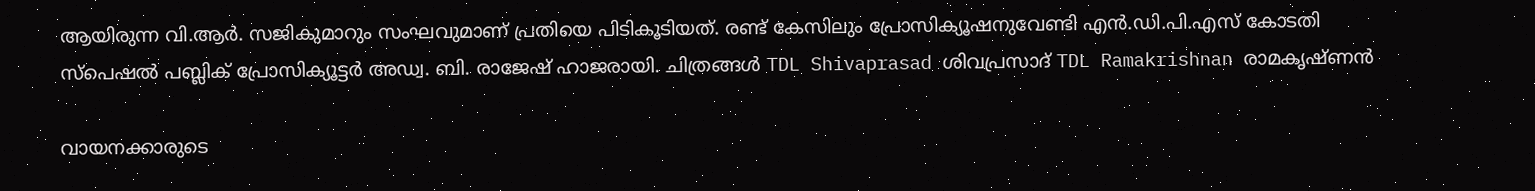ആയിരുന്ന വി.ആർ. സജികുമാറും സംഘവുമാണ് പ്രതിയെ പിടികൂടിയത്. രണ്ട് കേസിലും പ്രോസിക്യൂഷനുവേണ്ടി എൻ.ഡി.പി.എസ് കോടതി സ്പെഷൽ പബ്ലിക് പ്രോസിക്യൂട്ടർ അഡ്വ. ബി. രാജേഷ് ഹാജരായി. ചിത്രങ്ങൾ TDL Shivaprasad ശിവപ്രസാദ് TDL Ramakrishnan രാമകൃഷ്ണൻ

വായനക്കാരുടെ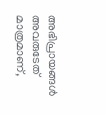അഭിപ്രായങ്ങള്‍ അവരുടേത് മാത്രമാണ്,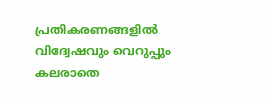പ്രതികരണങ്ങളിൽ വിദ്വേഷവും വെറുപ്പും കലരാതെ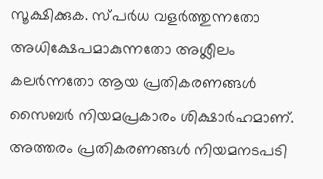സൂക്ഷിക്കുക. സ്പർധ വളർത്തുന്നതോ അധിക്ഷേപമാകുന്നതോ അശ്ലീലം കലർന്നതോ ആയ പ്രതികരണങ്ങൾ സൈബർ നിയമപ്രകാരം ശിക്ഷാർഹമാണ്. അത്തരം പ്രതികരണങ്ങൾ നിയമനടപടി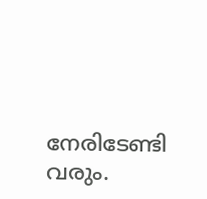നേരിടേണ്ടി വരും.